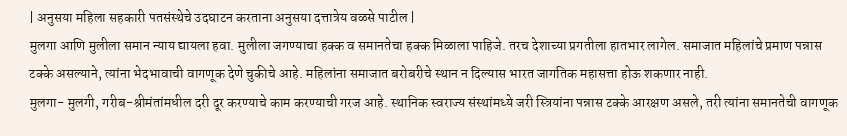| अनुसया महिला सहकारी पतसंस्थेचे उदघाटन करताना अनुसया दत्तात्रेय वळसे पाटील |
मुलगा आणि मुलीला समान न्याय द्यायला हवा. मुलीला जगण्याचा हक्क व समानतेचा हक्क मिळाला पाहिजे. तरच देशाच्या प्रगतीला हातभार लागेल. समाजात महिलांचे प्रमाण पन्नास टक्के असल्याने, त्यांना भेदभावाची वागणूक देणे चुकीचे आहे. महिलांना समाजात बरोबरीचे स्थान न दिल्यास भारत जागतिक महासत्ता होऊ शकणार नाही.
मुलगा- मुलगी, गरीब-श्रीमंतांमधील दरी दूर करण्याचे काम करण्याची गरज आहे. स्थानिक स्वराज्य संस्थांमध्ये जरी स्त्रियांना पन्नास टक्के आरक्षण असले, तरी त्यांना समानतेची वागणूक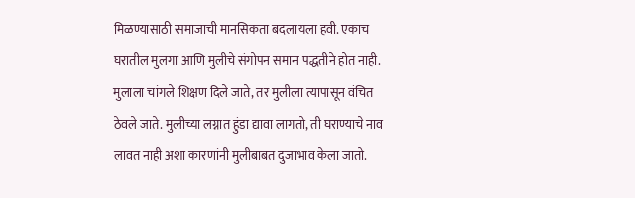मिळण्यासाठी समाजाची मानसिकता बदलायला हवी. एकाच घरातील मुलगा आणि मुलीचे संगोपन समान पद्धतीने होत नाही. मुलाला चांगले शिक्षण दिले जाते, तर मुलीला त्यापासून वंचित ठेवले जाते. मुलीच्या लग्नात हुंडा द्यावा लागतो, ती घराण्याचे नाव लावत नाही अशा कारणांनी मुलीबाबत दुजाभाव केला जातो.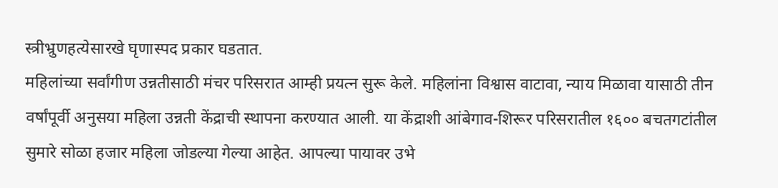स्त्रीभ्रुणहत्येसारखे घृणास्पद प्रकार घडतात.
महिलांच्या सर्वांगीण उन्नतीसाठी मंचर परिसरात आम्ही प्रयत्न सुरू केले. महिलांना विश्वास वाटावा, न्याय मिळावा यासाठी तीन वर्षांपूर्वी अनुसया महिला उन्नती केंद्राची स्थापना करण्यात आली. या केंद्राशी आंबेगाव-शिरूर परिसरातील १६०० बचतगटांतील सुमारे सोळा हजार महिला जोडल्या गेल्या आहेत. आपल्या पायावर उभे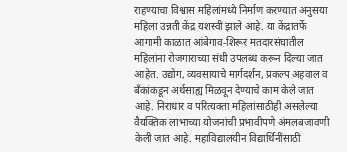राहण्याचा विश्वास महिलांमध्ये निर्माण करण्यात अनुसया महिला उन्नती केंद्र यशस्वी झाले आहे. या केंद्रातर्फे आगामी काळात आंबेगाव-शिरूर मतदारसंघातील महिलांना रोजगाराच्या संधी उपलब्ध करून दिल्या जात आहेत. उद्योग, व्यवसायाचे मार्गदर्शन, प्रकल्प अहवाल व बँकांकडून अर्थसाह्य मिळवून देण्याचे काम केले जात आहे. निराधार व परित्यक्ता महिलांसाठीही असलेल्या वैयक्तिक लाभाच्या योजनांची प्रभावीपणे अंमलबजावणी केली जात आहे. महाविद्यालयीन विद्यार्थिनींसाठी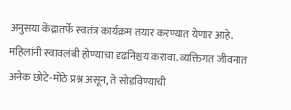अनुसया केंद्रातर्फे स्वतंत्र कार्यक्रम तयार करण्यात येणार आहे. महिलांनी स्वावलंबी होण्याचा दृढनिश्चय करावा. व्यक्तिगत जीवनात अनेक छोटे-मोठे प्रश्न असून, ते सोडविण्याची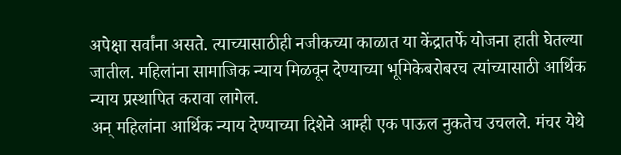अपेक्षा सर्वांना असते. त्याच्यासाठीही नजीकच्या काळात या केंद्रातर्फे योजना हाती घेतल्या जातील. महिलांना सामाजिक न्याय मिळवून देण्याच्या भूमिकेबरोबरच त्यांच्यासाठी आर्थिक न्याय प्रस्थापित करावा लागेल.
अन् महिलांना आर्थिक न्याय देण्याच्या दिशेने आम्ही एक पाऊल नुकतेच उचलले. मंचर येथे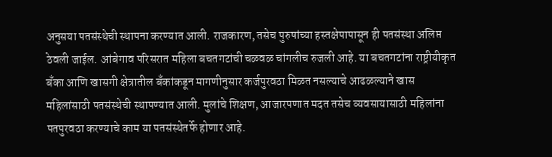अनुसया पतसंस्थेची स्थापना करण्यात आली. राजकारण, तसेच पुरुषांच्या हस्तक्षेपापासून ही पतसंस्था अलिप्त ठेवली जाईल. आंबेगाव परिसरात महिला बचतगटांची चळवळ चांगलीच रुजली आहे. या बचतगटांना राष्ट्रीयीकृत बँका आणि खासगी क्षेत्रातील बँकांकडून मागणीनुसार कर्जपुरवठा मिळत नसल्याचे आढळल्याने खास महिलांसाठी पतसंस्थेची स्थापण्यात आली. मुलांचे शिक्षण, आजारपणात मदत तसेच व्यवसायासाठी महिलांना पतपुरवठा करण्याचे काम या पतसंस्थेतर्फे होणार आहे.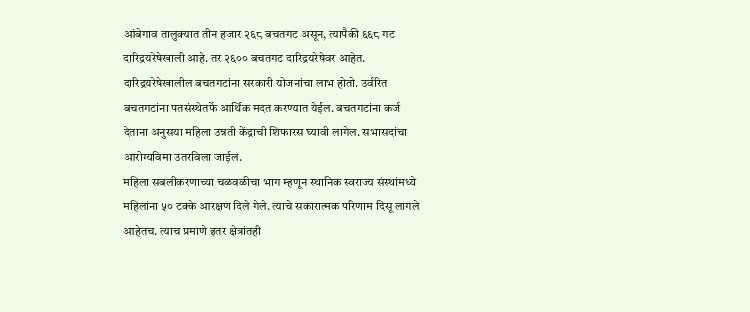आंबेगाव तालुक्यात तीन हजार २६८ बचतगट असून, त्यापैकी ६६८ गट दारिद्रयरेषेखाली आहे. तर २६०० बचतगट दारिद्रयरेषेवर आहेत. दारिद्रयरेषेखालील बचतगटांना सरकारी योजनांचा लाभ होतो. उर्वरित बचतगटांना पतसंस्थेतर्फे आर्थिक मदत करण्यात येईल. बचतगटांना कर्ज देताना अनुसया महिला उन्नती केंद्राची शिफारस घ्यावी लागेल. सभासदांचा आरोग्यविमा उतरविला जाईल.
महिला सबलीकरणाच्या चळवळीचा भाग म्हणून स्थानिक स्वराज्य संस्थांमध्ये महिलांना ५० टक्के आरक्षण दिले गेले. त्याचे सकारात्मक परिणाम दिसू लागले आहेतच. त्याच प्रमाणे इतर क्षेत्रांतही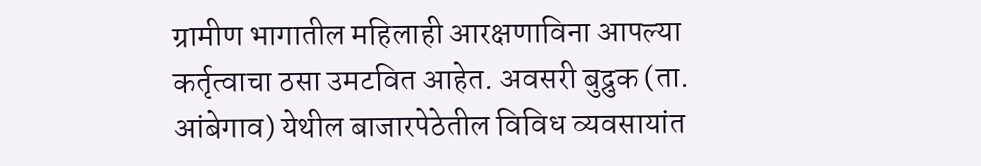ग्रामीण भागातील महिलाही आरक्षणाविना आपल्या कर्तृत्वाचा ठसा उमटवित आहेत. अवसरी बुद्रुक (ता. आंबेगाव) येथील बाजारपेठेतील विविध व्यवसायांत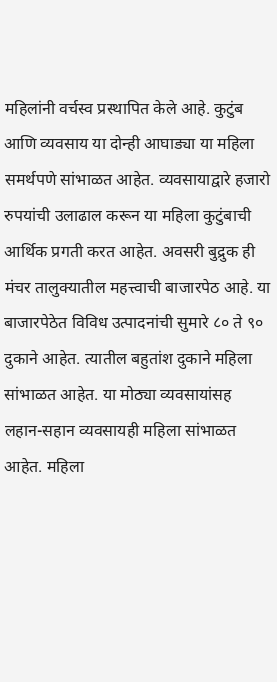महिलांनी वर्चस्व प्रस्थापित केले आहे. कुटुंब आणि व्यवसाय या दोन्ही आघाड्या या महिला समर्थपणे सांभाळत आहेत. व्यवसायाद्वारे हजारो रुपयांची उलाढाल करून या महिला कुटुंबाची आर्थिक प्रगती करत आहेत. अवसरी बुद्रुक ही मंचर तालुक्यातील महत्त्वाची बाजारपेठ आहे. या बाजारपेठेत विविध उत्पादनांची सुमारे ८० ते ९० दुकाने आहेत. त्यातील बहुतांश दुकाने महिला सांभाळत आहेत. या मोठ्या व्यवसायांसह लहान-सहान व्यवसायही महिला सांभाळत आहेत. महिला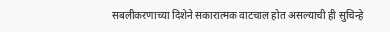सबलीकरणाच्या दिशेने सकारात्मक वाटचाल होत असल्याची ही सुचिन्हे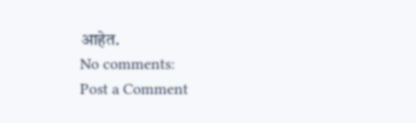आहेत.
No comments:
Post a Comment